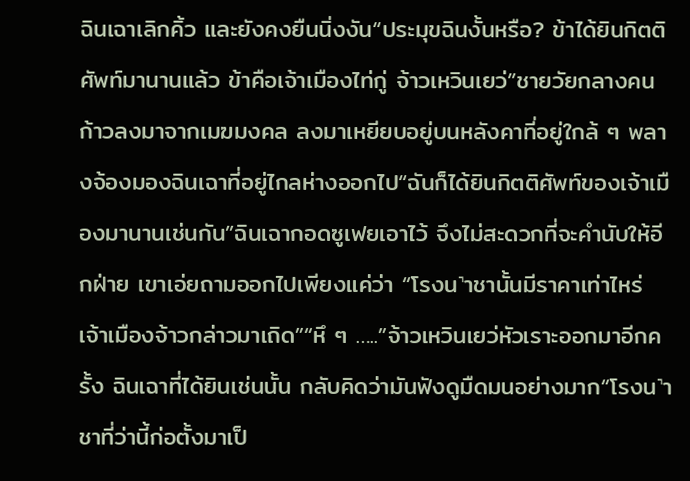ฉินเฉาเลิกคิ้ว และยังคงยืนนิ่งงัน“ประมุขฉินงั้นหรือ? ข้าได้ยินกิตติศัพท์มานานแล้ว ข้าคือเจ้าเมืองไท่กู่ จ้าวเหวินเยว่”ชายวัยกลางคนก้าวลงมาจากเมฆมงคล ลงมาเหยียบอยู่บนหลังคาที่อยู่ใกล้ ๆ พลางจ้องมองฉินเฉาที่อยู่ไกลห่างออกไป“ฉันก็ได้ยินกิตติศัพท์ของเจ้าเมืองมานานเช่นกัน”ฉินเฉากอดซูเฟยเอาไว้ จึงไม่สะดวกที่จะคำนับให้อีกฝ่าย เขาเอ่ยถามออกไปเพียงแค่ว่า “โรงน˺าชานั้นมีราคาเท่าไหร่ เจ้าเมืองจ้าวกล่าวมาเถิด”“หึ ๆ …..”จ้าวเหวินเยว่หัวเราะออกมาอีกครั้ง ฉินเฉาที่ได้ยินเช่นนั้น กลับคิดว่ามันฟังดูมืดมนอย่างมาก“โรงน˺าชาที่ว่านี้ก่อตั้งมาเป็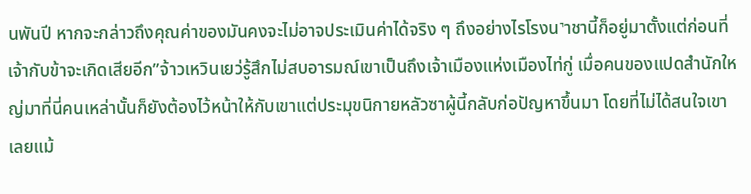นพันปี หากจะกล่าวถึงคุณค่าของมันคงจะไม่อาจประเมินค่าได้จริง ๆ ถึงอย่างไรโรงน˺าชานี้ก็อยู่มาตั้งแต่ก่อนที่เจ้ากับข้าจะเกิดเสียอีก”จ้าวเหวินเยว่รู้สึกไม่สบอารมณ์เขาเป็นถึงเจ้าเมืองแห่งเมืองไท่กู่ เมื่อคนของแปดสำนักใหญ่มาที่นี่คนเหล่านั้นก็ยังต้องไว้หน้าให้กับเขาแต่ประมุขนิกายหลัวซาผู้นี้กลับก่อปัญหาขึ้นมา โดยที่ไม่ได้สนใจเขาเลยแม้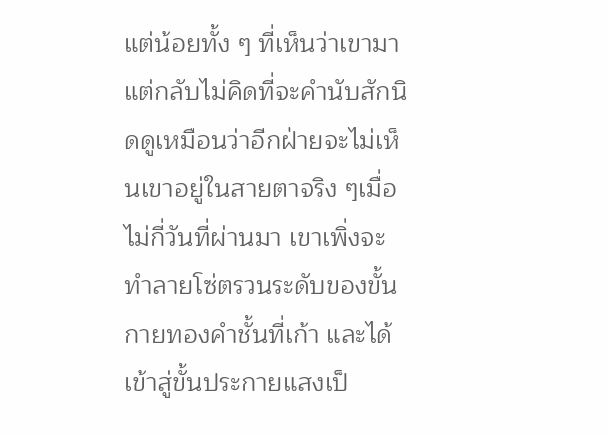แต่น้อยทั้ง ๆ ที่เห็นว่าเขามา แต่กลับไม่คิดที่จะคำนับสักนิดดูเหมือนว่าอีกฝ่ายจะไม่เห็นเขาอยู่ในสายตาจริง ๆเมื่อไม่กี่วันที่ผ่านมา เขาเพิ่งจะทำลายโซ่ตรวนระดับของขั้นกายทองคำชั้นที่เก้า และได้เข้าสู่ขั้นประกายแสงเป็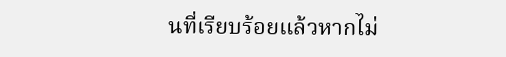นที่เรียบร้อยแล้วหากไม่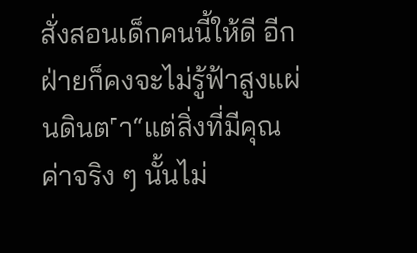สั่งสอนเด็กคนนี้ให้ดี อีกฝ่ายก็คงจะไม่รู้ฟ้าสูงแผ่นดินต˹า“แต่สิ่งที่มีคุณค่าจริง ๆ นั้นไม่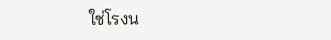ใช่โรงน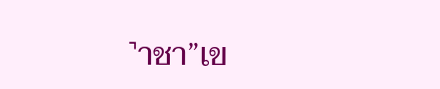˺าชา”เข